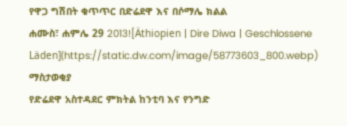የዋጋ ግሽበት ቁጥጥር በድሬደዋ እና በሶማሌ ክልል
ሐሙስ፣ ሐምሌ 29 2013![Äthiopien | Dire Diwa | Geschlossene Läden](https://static.dw.com/image/58773603_800.webp)
ማስታወቂያ
የድሬደዋ አስተዳደር ምክትል ከንቲባ እና የንግድ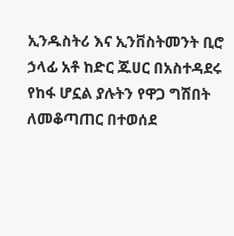ኢንዱስትሪ እና ኢንቨስትመንት ቢሮ ኃላፊ አቶ ከድር ጁሀር በአስተዳደሩ የከፋ ሆኗል ያሉትን የዋጋ ግሽበት ለመቆጣጠር በተወሰደ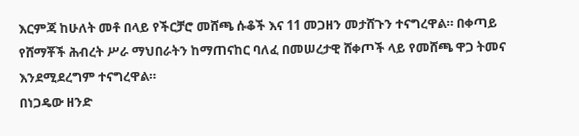እርምጃ ከሁለት መቶ በላይ የችርቻሮ መሸጫ ሱቆች እና 11 መጋዘን መታሸጉን ተናግረዋል። በቀጣይ የሸማቾች ሕብረት ሥራ ማህበራትን ከማጠናከር ባለፈ በመሠረታዊ ሸቀጦች ላይ የመሸጫ ዋጋ ትመና እንደሚደረግም ተናግረዋል።
በነጋዴው ዘንድ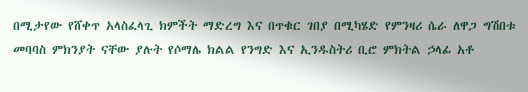በሚታየው የሸቀጥ አላስፈላጊ ክምችት ማድረግ እና በጥቁር ገበያ በሚካሄድ የምንዛሪ ሴራ ለዋጋ ግሽበቱ መባባስ ምክንያት ናቸው ያሉት የሶማሌ ክልል የንግድ እና ኢንዱስትሪ ቢሮ ምክትል ኃላፊ አቶ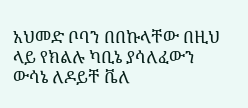አህመድ ቦባን በበኩላቸው በዚህ ላይ የክልሉ ካቢኔ ያሳለፈውን ውሳኔ ለዶይቸ ቬለ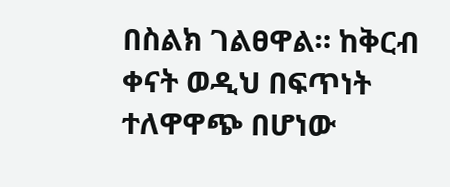በስልክ ገልፀዋል። ከቅርብ ቀናት ወዲህ በፍጥነት ተለዋዋጭ በሆነው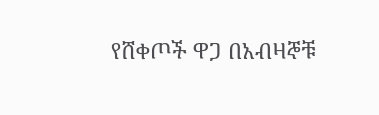የሸቀጦች ዋጋ በአብዛኞቹ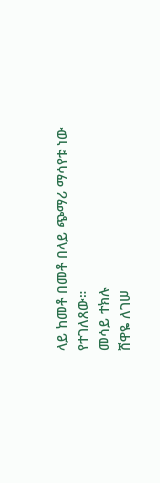ላይ ከመቶ በመቶ በላይ ጭማሪ ማሳየቱ ነው የተገለጸው።
መሳይ ተክሉ
ሸዋዬ ለገሠ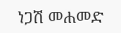ነጋሽ መሐመድ